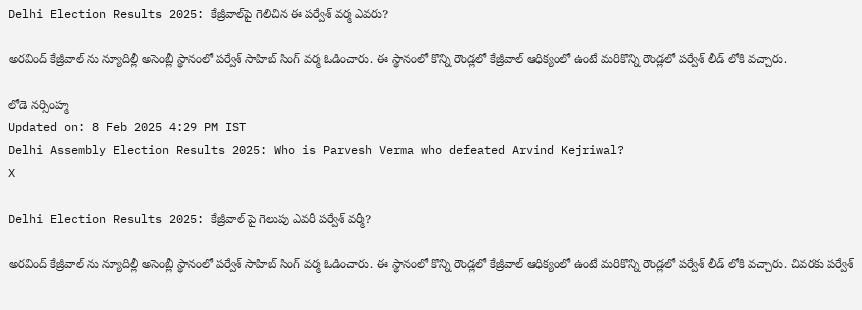Delhi Election Results 2025: కేజ్రీవాల్‌పై గెలిచిన ఈ పర్వేశ్ వర్మ ఎవరు?

అరవింద్ కేజ్రీవాల్ ను న్యూదిల్లీ అసెంబ్లీ స్థానంలో పర్వేశ్ సాహిబ్ సింగ్ వర్మ ఓడించారు. ఈ స్థానంలో కొన్ని రౌండ్లలో కేజ్రీవాల్ ఆధిక్యంలో ఉంటే మరికొన్ని రౌండ్లలో పర్వేశ్ లీడ్ లోకి వచ్చారు.

లోడె నర్సింహ్మ
Updated on: 8 Feb 2025 4:29 PM IST
Delhi Assembly Election Results 2025: Who is Parvesh Verma who defeated Arvind Kejriwal?
X

Delhi Election Results 2025: కేజ్రీవాల్ పై గెలుపు ఎవరీ పర్వేశ్ వర్మీ?

అరవింద్ కేజ్రీవాల్ ను న్యూదిల్లీ అసెంబ్లీ స్థానంలో పర్వేశ్ సాహిబ్ సింగ్ వర్మ ఓడించారు. ఈ స్థానంలో కొన్ని రౌండ్లలో కేజ్రీవాల్ ఆధిక్యంలో ఉంటే మరికొన్ని రౌండ్లలో పర్వేశ్ లీడ్ లోకి వచ్చారు. చివరకు పర్వేశ్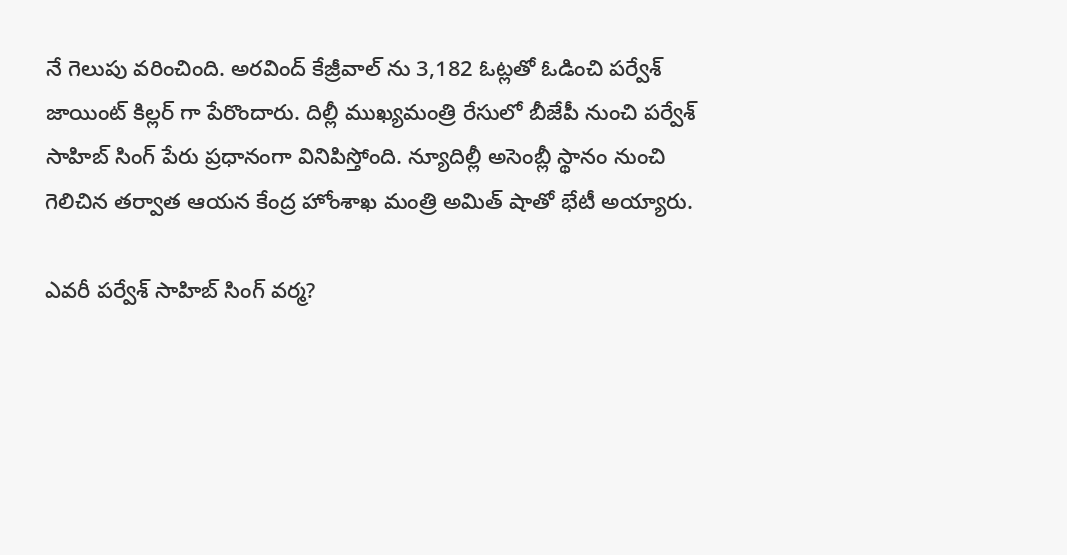నే గెలుపు వరించింది. అరవింద్ కేజ్రీవాల్ ను 3,182 ఓట్లతో ఓడించి పర్వేశ్ జాయింట్ కిల్లర్ గా పేరొందారు. దిల్లీ ముఖ్యమంత్రి రేసులో బీజేపీ నుంచి పర్వేశ్ సాహిబ్ సింగ్ పేరు ప్రధానంగా వినిపిస్తోంది. న్యూదిల్లీ అసెంబ్లీ స్థానం నుంచి గెలిచిన తర్వాత ఆయన కేంద్ర హోంశాఖ మంత్రి అమిత్ షాతో భేటీ అయ్యారు.

ఎవరీ పర్వేశ్ సాహిబ్ సింగ్ వర్మ?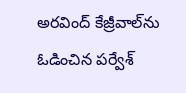అరవింద్ కేజ్రీవాల్‌ను ఓడించిన పర్వేశ్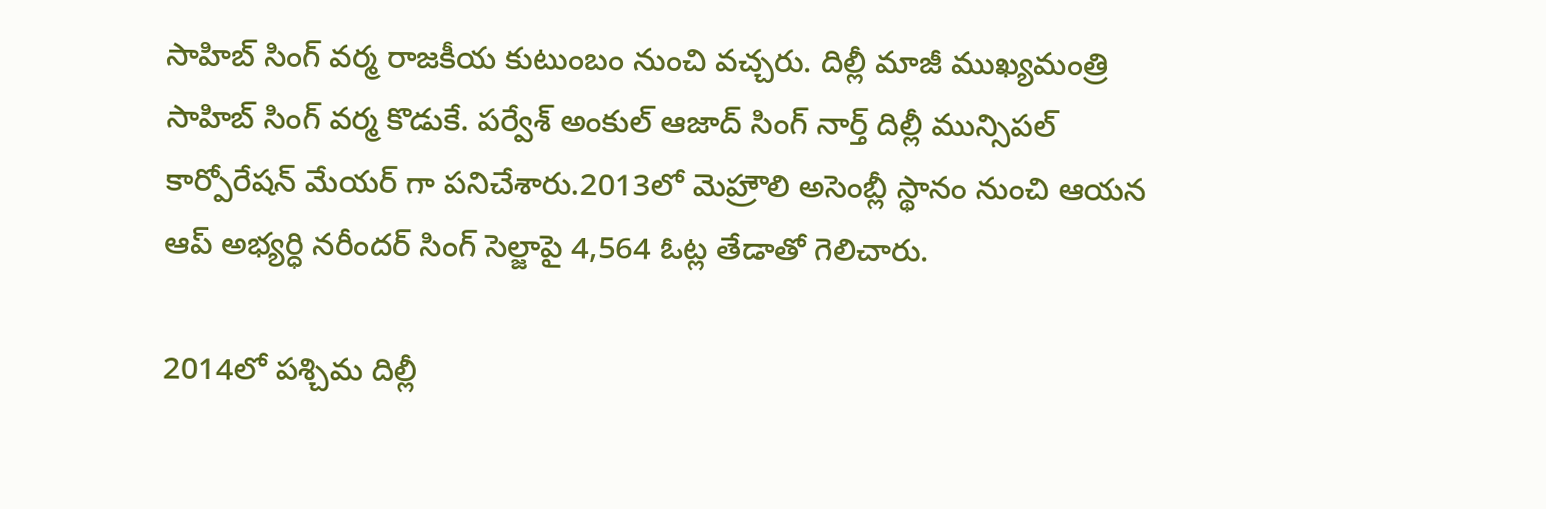సాహిబ్ సింగ్ వర్మ రాజకీయ కుటుంబం నుంచి వచ్చరు. దిల్లీ మాజీ ముఖ్యమంత్రి సాహిబ్ సింగ్ వర్మ కొడుకే. పర్వేశ్ అంకుల్ ఆజాద్ సింగ్ నార్త్ దిల్లీ మున్సిపల్ కార్పోరేషన్ మేయర్ గా పనిచేశారు.2013లో మెహ్రౌలి అసెంబ్లీ స్థానం నుంచి ఆయన ఆప్ అభ్యర్ధి నరీందర్ సింగ్ సెల్జాపై 4,564 ఓట్ల తేడాతో గెలిచారు.

2014లో పశ్చిమ దిల్లీ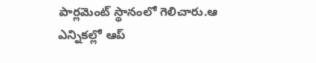పార్లమెంట్ స్థానంలో గెలిచారు.ఆ ఎన్నికల్లో ఆప్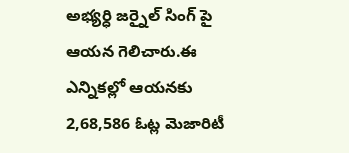అభ్యర్ధి జర్నైల్ సింగ్ పై ఆయన గెలిచారు.ఈ ఎన్నికల్లో ఆయనకు 2,68,586 ఓట్ల మెజారిటీ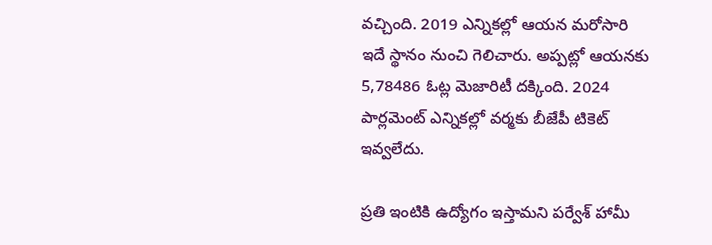వచ్చింది. 2019 ఎన్నికల్లో ఆయన మరోసారి ఇదే స్థానం నుంచి గెలిచారు. అప్పట్లో ఆయనకు 5,78486 ఓట్ల మెజారిటీ దక్కింది. 2024 పార్లమెంట్ ఎన్నికల్లో వర్మకు బీజేపీ టికెట్ ఇవ్వలేదు.

ప్రతి ఇంటికి ఉద్యోగం ఇస్తామని పర్వేశ్ హామీ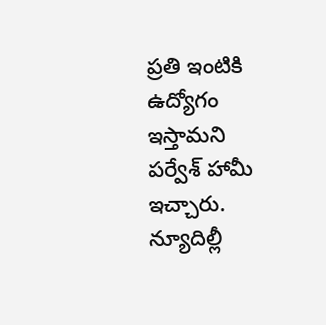ప్రతి ఇంటికి ఉద్యోగం ఇస్తామని పర్వేశ్ హామీ ఇచ్చారు. న్యూదిల్లీ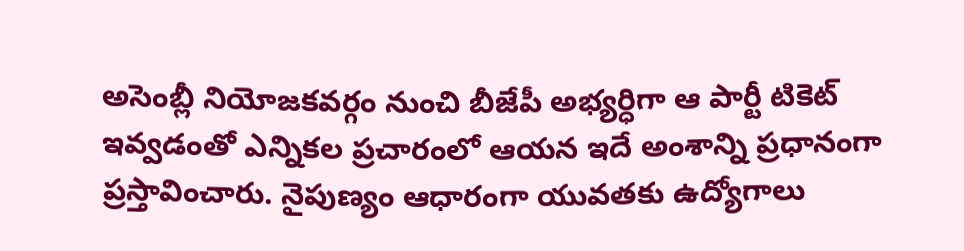అసెంబ్లీ నియోజకవర్గం నుంచి బీజేపీ అభ్యర్ధిగా ఆ పార్టీ టికెట్ ఇవ్వడంతో ఎన్నికల ప్రచారంలో ఆయన ఇదే అంశాన్ని ప్రధానంగా ప్రస్తావించారు. నైపుణ్యం ఆధారంగా యువతకు ఉద్యోగాలు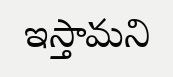ఇస్తామని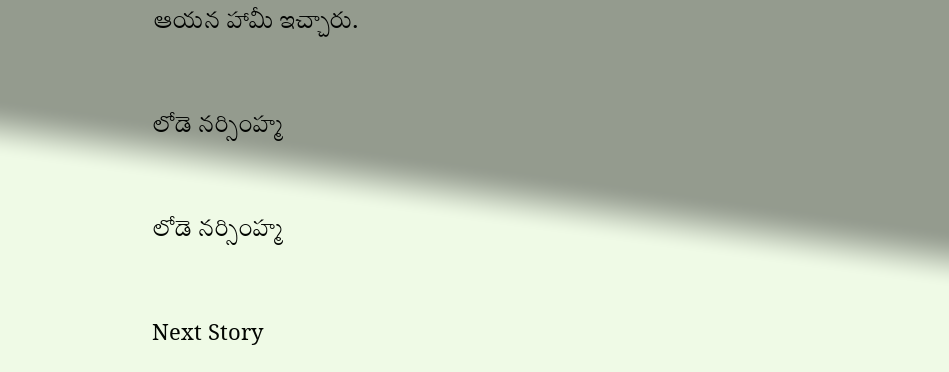ఆయన హామీ ఇచ్చారు.

లోడె నర్సింహ్మ

లోడె నర్సింహ్మ

Next Story